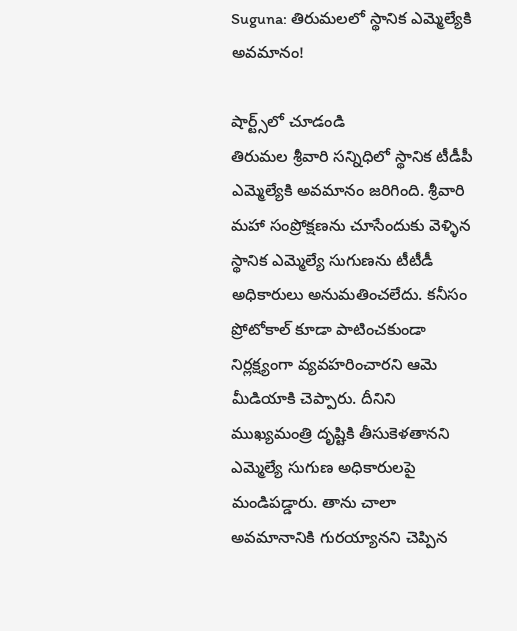Suguna: తిరుమలలో స్థానిక ఎమ్మెల్యేకి అవమానం!

షార్ట్స్‌లో చూడండి
తిరుమల శ్రీవారి సన్నిధిలో స్థానిక టీడీపీ ఎమ్మెల్యేకి అవమానం జరిగింది. శ్రీవారి మహా సంప్రోక్షణను చూసేందుకు వెళ్ళిన స్థానిక ఎమ్మెల్యే సుగుణను టీటీడీ అధికారులు అనుమతించలేదు. కనీసం ప్రోటోకాల్ కూడా పాటించకుండా నిర్లక్ష్యంగా వ్యవహరించారని ఆమె మీడియాకి చెప్పారు. దీనిని ముఖ్యమంత్రి దృష్టికి తీసుకెళతానని ఎమ్మెల్యే సుగుణ అధికారులపై మండిపడ్డారు. తాను చాలా అవమానానికి గురయ్యానని చెప్పిన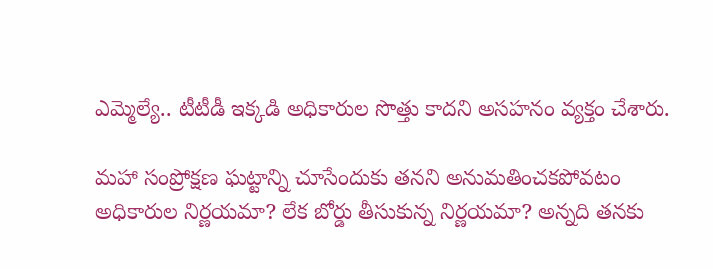ఎమ్మెల్యే.. టీటీడీ ఇక్కడి అధికారుల సొత్తు కాదని అసహనం వ్యక్తం చేశారు.

మహా సంప్రోక్షణ ఘట్టాన్ని చూసేందుకు తనని అనుమతించకపోవటం అధికారుల నిర్ణయమా? లేక బోర్డు తీసుకున్న నిర్ణయమా? అన్నది తనకు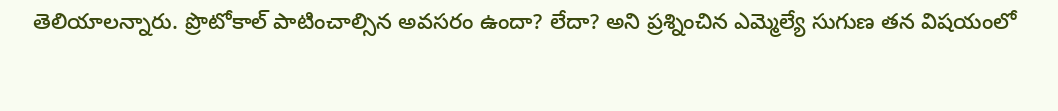తెలియాలన్నారు. ప్రొటోకాల్‌ పాటించాల్సిన అవసరం ఉందా? లేదా? అని ప్రశ్నించిన ఎమ్మెల్యే సుగుణ తన విషయంలో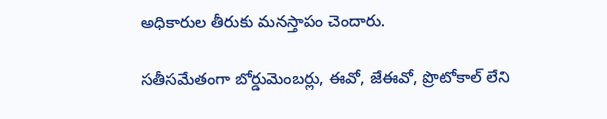అధికారుల తీరుకు మనస్తాపం చెందారు.

సతీసమేతంగా బోర్డుమెంబర్లు, ఈవో, జేఈవో, ప్రొటోకాల్‌ లేని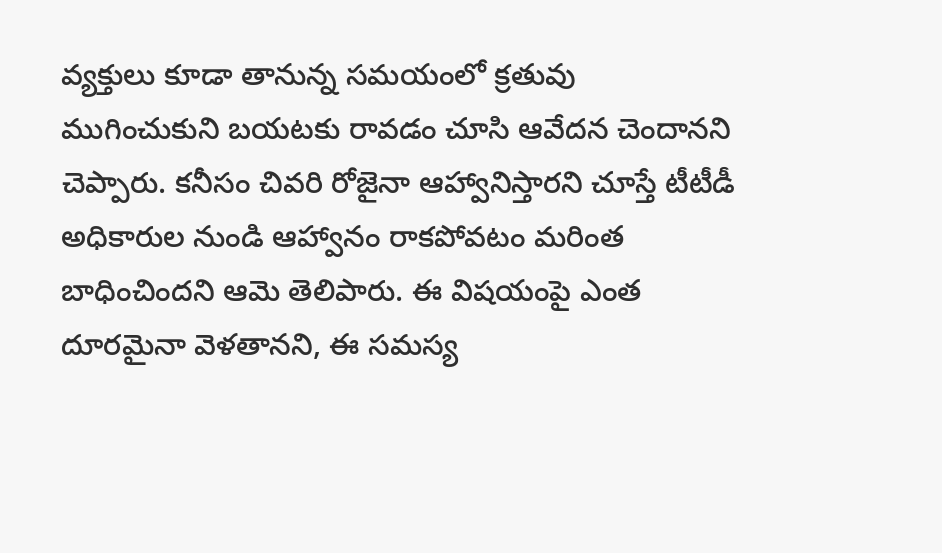వ్యక్తులు కూడా తానున్న సమయంలో క్రతువు ముగించుకుని బయటకు రావడం చూసి ఆవేదన చెందానని చెప్పారు. కనీసం చివరి రోజైనా ఆహ్వానిస్తారని చూస్తే టీటీడీ అధికారుల నుండి ఆహ్వానం రాకపోవటం మరింత బాధించిందని ఆమె తెలిపారు. ఈ విషయంపై ఎంత దూరమైనా వెళతానని, ఈ సమస్య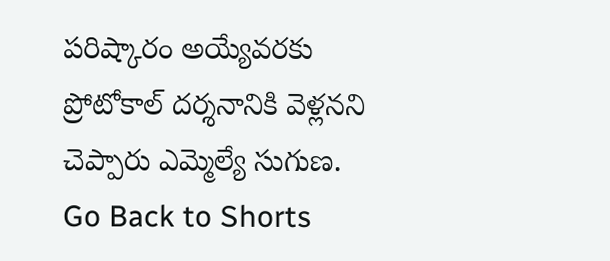పరిష్కారం అయ్యేవరకు ప్రోటోకాల్ దర్శనానికి వెళ్లనని చెప్పారు ఎమ్మెల్యే సుగుణ.
Go Back to Shorts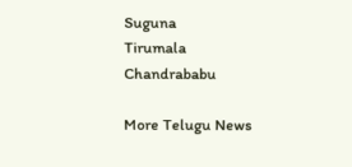Suguna
Tirumala
Chandrababu

More Telugu News